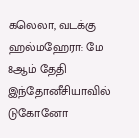கலெலா, வடக்கு ஹல்மஹேரா: மே 8ஆம் தேதி இந்தோனீசியாவில் டுகோனோ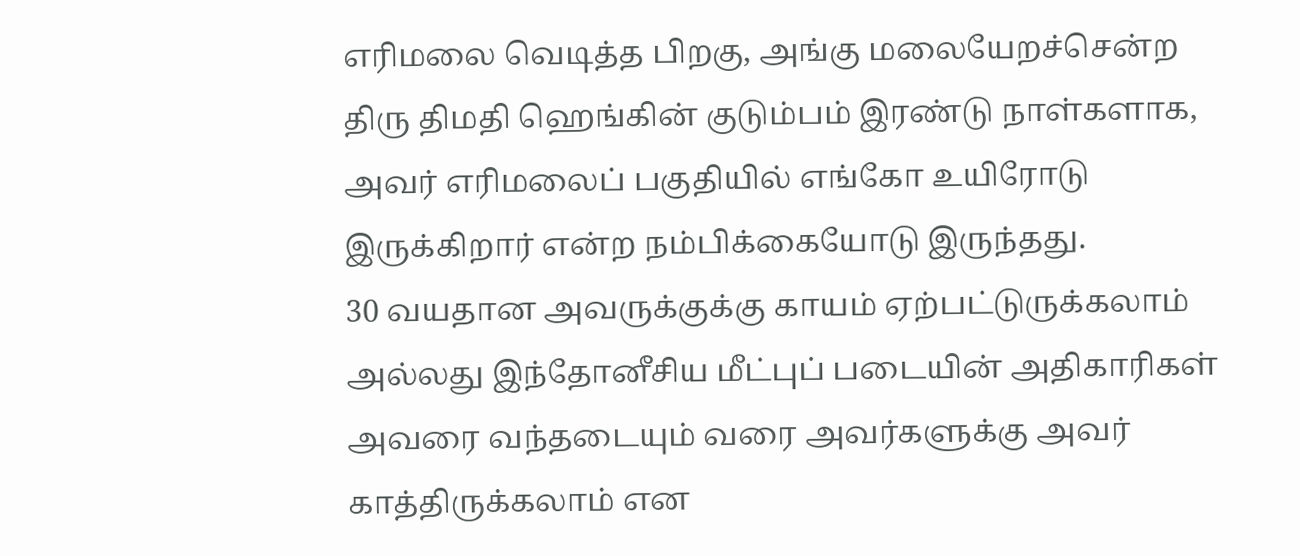எரிமலை வெடித்த பிறகு, அங்கு மலையேறச்சென்ற திரு திமதி ஹெங்கின் குடும்பம் இரண்டு நாள்களாக, அவர் எரிமலைப் பகுதியில் எங்கோ உயிரோடு இருக்கிறார் என்ற நம்பிக்கையோடு இருந்தது.
30 வயதான அவருக்குக்கு காயம் ஏற்பட்டுருக்கலாம் அல்லது இந்தோனீசிய மீட்புப் படையின் அதிகாரிகள் அவரை வந்தடையும் வரை அவர்களுக்கு அவர் காத்திருக்கலாம் என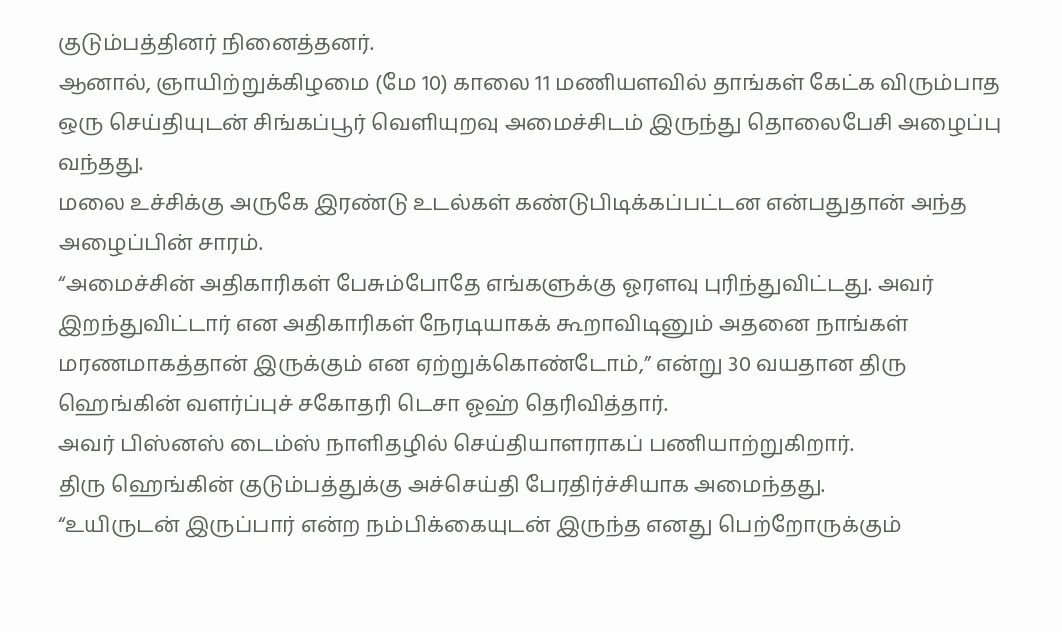குடும்பத்தினர் நினைத்தனர்.
ஆனால், ஞாயிற்றுக்கிழமை (மே 10) காலை 11 மணியளவில் தாங்கள் கேட்க விரும்பாத ஒரு செய்தியுடன் சிங்கப்பூர் வெளியுறவு அமைச்சிடம் இருந்து தொலைபேசி அழைப்பு வந்தது.
மலை உச்சிக்கு அருகே இரண்டு உடல்கள் கண்டுபிடிக்கப்பட்டன என்பதுதான் அந்த அழைப்பின் சாரம்.
“அமைச்சின் அதிகாரிகள் பேசும்போதே எங்களுக்கு ஓரளவு புரிந்துவிட்டது. அவர் இறந்துவிட்டார் என அதிகாரிகள் நேரடியாகக் கூறாவிடினும் அதனை நாங்கள் மரணமாகத்தான் இருக்கும் என ஏற்றுக்கொண்டோம்,” என்று 30 வயதான திரு ஹெங்கின் வளர்ப்புச் சகோதரி டெசா ஓஹ் தெரிவித்தார்.
அவர் பிஸ்னஸ் டைம்ஸ் நாளிதழில் செய்தியாளராகப் பணியாற்றுகிறார்.
திரு ஹெங்கின் குடும்பத்துக்கு அச்செய்தி பேரதிர்ச்சியாக அமைந்தது.
“உயிருடன் இருப்பார் என்ற நம்பிக்கையுடன் இருந்த எனது பெற்றோருக்கும்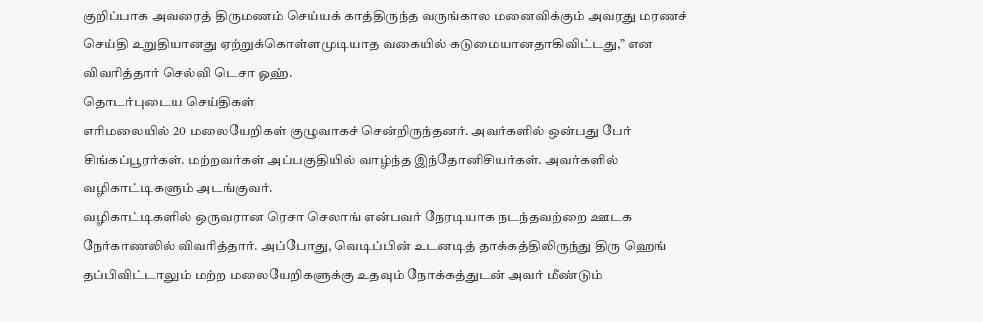குறிப்பாக அவரைத் திருமணம் செய்யக் காத்திருந்த வருங்கால மனைவிக்கும் அவரது மரணச் செய்தி உறுதியானது ஏற்றுக்கொள்ளமுடியாத வகையில் கடுமையானதாகிவிட்டது,” என விவரித்தார் செல்வி டெசா ஓஹ்.
தொடர்புடைய செய்திகள்
எரிமலையில் 20 மலையேறிகள் குழுவாகச் சென்றிருந்தனர். அவர்களில் ஒன்பது பேர் சிங்கப்பூரர்கள். மற்றவர்கள் அப்பகுதியில் வாழ்ந்த இந்தோனிசியர்கள். அவர்களில் வழிகாட்டிகளும் அடங்குவர்.
வழிகாட்டிகளில் ஒருவரான ரெசா செலாங் என்பவர் நேரடியாக நடந்தவற்றை ஊடக நேர்காணலில் விவரித்தார். அப்போது, வெடிப்பின் உடனடித் தாக்கத்திலிருந்து திரு ஹெங் தப்பிவிட்டாலும் மற்ற மலையேறிகளுக்கு உதவும் நோக்கத்துடன் அவர் மீண்டும்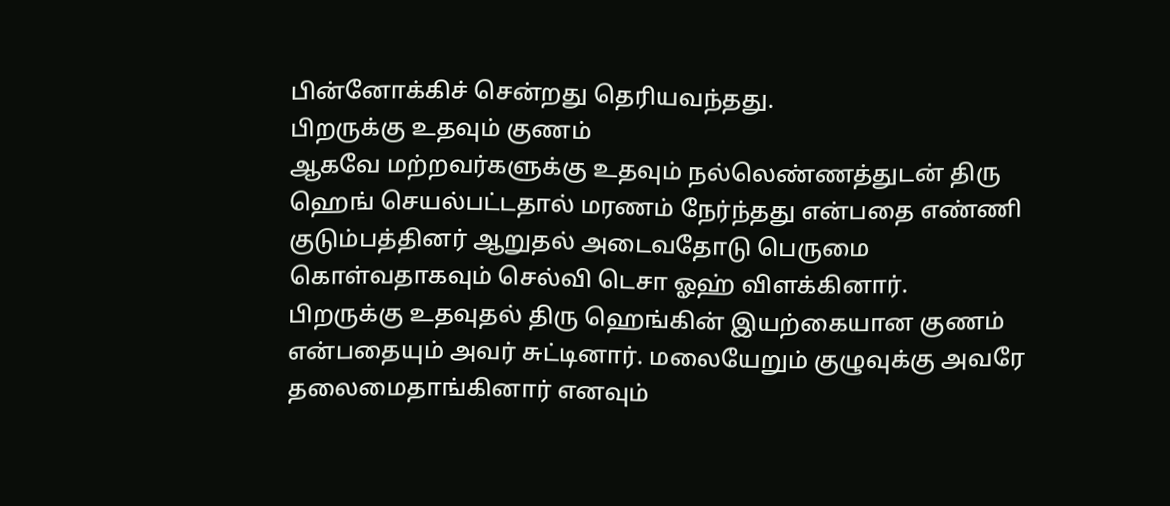பின்னோக்கிச் சென்றது தெரியவந்தது.
பிறருக்கு உதவும் குணம்
ஆகவே மற்றவர்களுக்கு உதவும் நல்லெண்ணத்துடன் திரு ஹெங் செயல்பட்டதால் மரணம் நேர்ந்தது என்பதை எண்ணி குடும்பத்தினர் ஆறுதல் அடைவதோடு பெருமை கொள்வதாகவும் செல்வி டெசா ஓஹ் விளக்கினார்.
பிறருக்கு உதவுதல் திரு ஹெங்கின் இயற்கையான குணம் என்பதையும் அவர் சுட்டினார். மலையேறும் குழுவுக்கு அவரே தலைமைதாங்கினார் எனவும்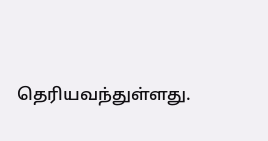தெரியவந்துள்ளது.